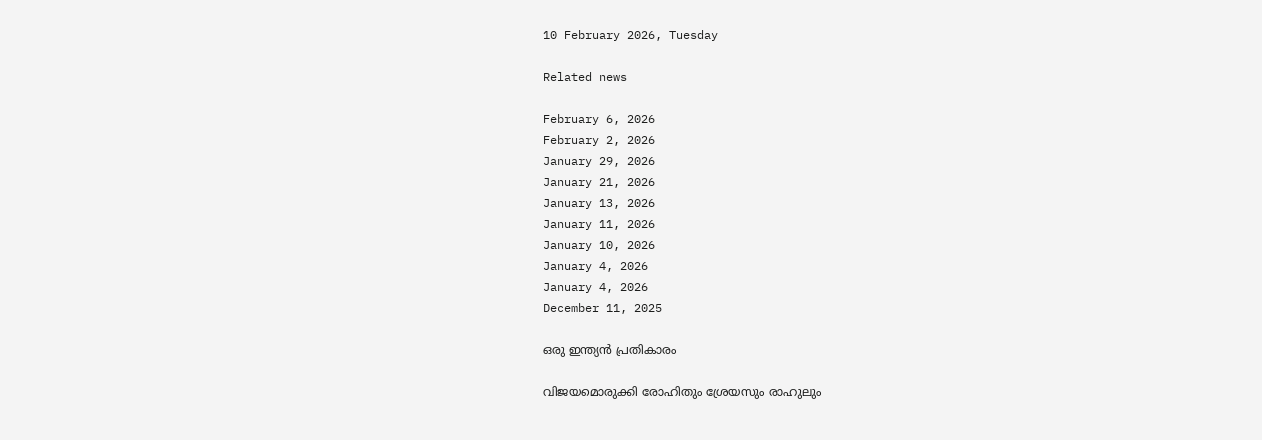10 February 2026, Tuesday

Related news

February 6, 2026
February 2, 2026
January 29, 2026
January 21, 2026
January 13, 2026
January 11, 2026
January 10, 2026
January 4, 2026
January 4, 2026
December 11, 2025

ഒരു ഇന്ത്യൻ പ്രതികാരം

വിജയമൊരുക്കി രോഹിതും ശ്രേയസും രാഹുലും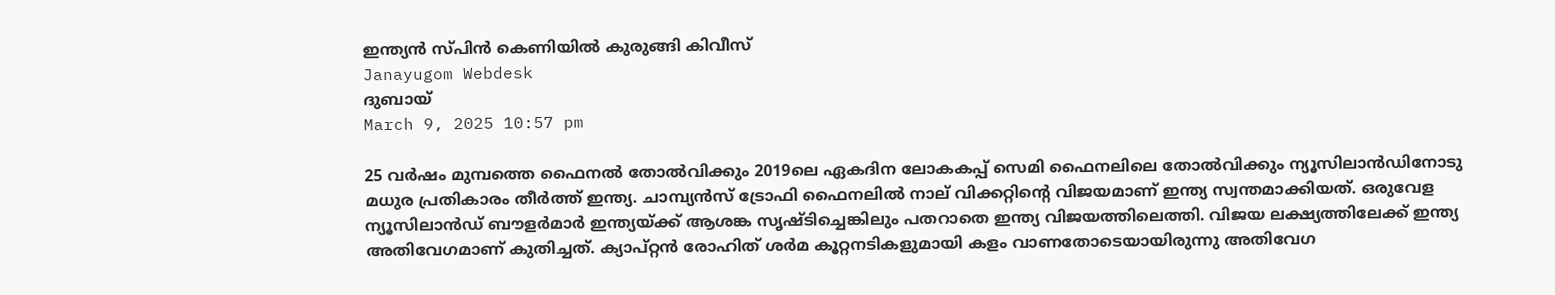ഇന്ത്യന്‍ സ്പിന്‍ കെണിയില്‍ കുരുങ്ങി കിവീസ്
Janayugom Webdesk
ദുബായ്
March 9, 2025 10:57 pm

25 വര്‍ഷം മുമ്പത്തെ ഫൈനല്‍ തോല്‍വിക്കും 2019ലെ ഏകദിന ലോകകപ്പ് സെമി ഫൈനലിലെ തോല്‍വിക്കും ന്യൂസിലാന്‍ഡിനോടു മധുര പ്രതികാരം തീര്‍ത്ത് ഇന്ത്യ. ചാമ്പ്യന്‍സ് ട്രോഫി ഫൈനലില്‍ നാല് വിക്കറ്റിന്റെ വിജയമാണ് ഇന്ത്യ സ്വന്തമാക്കിയത്. ഒരുവേള ന്യൂസിലാന്‍ഡ് ബൗളര്‍മാര്‍ ഇന്ത്യയ്ക്ക് ആശങ്ക സൃഷ്ടിച്ചെങ്കിലും പതറാതെ ഇന്ത്യ വിജയത്തിലെത്തി. വിജയ ലക്ഷ്യത്തിലേക്ക് ഇന്ത്യ അതിവേഗമാണ് കുതിച്ചത്. ക്യാപ്റ്റന്‍ രോഹിത് ശര്‍മ കൂറ്റനടികളുമായി കളം വാണതോടെയായിരുന്നു അതിവേഗ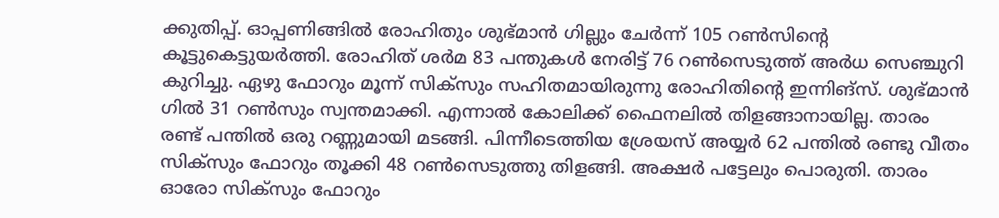ക്കുതിപ്പ്. ഓപ്പണിങ്ങില്‍ രോഹിതും ശുഭ്മാന്‍ ഗില്ലും ചേര്‍ന്ന് 105 റണ്‍സിന്റെ കൂട്ടുകെട്ടുയര്‍ത്തി. രോഹിത് ശര്‍മ 83 പന്തുകള്‍ നേരിട്ട് 76 റണ്‍സെടുത്ത് അര്‍ധ സെഞ്ചുറി കുറിച്ചു. ഏഴു ഫോറും മൂന്ന് സിക്‌സും സഹിതമായിരുന്നു രോഹിതിന്റെ ഇന്നിങ്‌സ്. ശുഭ്മാന്‍ ഗില്‍ 31 റണ്‍സും സ്വന്തമാക്കി. എന്നാല്‍ കോലിക്ക് ഫൈനലില്‍ തിളങ്ങാനായില്ല. താരം രണ്ട് പന്തില്‍ ഒരു റണ്ണുമായി മടങ്ങി. പിന്നീടെത്തിയ ശ്രേയസ് അയ്യര്‍ 62 പന്തില്‍ രണ്ടു വീതം സിക്‌സും ഫോറും തൂക്കി 48 റണ്‍സെടുത്തു തിളങ്ങി. അക്ഷര്‍ പട്ടേലും പൊരുതി. താരം ഓരോ സിക്‌സും ഫോറും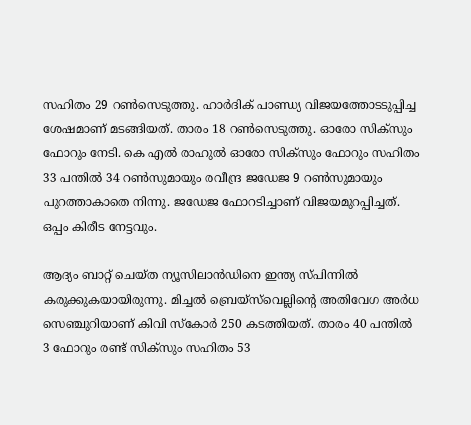സഹിതം 29 റണ്‍സെടുത്തു. ഹാര്‍ദിക് പാണ്ഡ്യ വിജയത്തോടടുപ്പിച്ച ശേഷമാണ് മടങ്ങിയത്. താരം 18 റണ്‍സെടുത്തു. ഓരോ സിക്‌സും ഫോറും നേടി. കെ എല്‍ രാഹുല്‍ ഓരോ സിക്‌സും ഫോറും സഹിതം 33 പന്തില്‍ 34 റണ്‍സുമായും രവീന്ദ്ര ജഡേജ 9 റണ്‍സുമായും പുറത്താകാതെ നിന്നു. ജഡേജ ഫോറടിച്ചാണ് വിജയമുറപ്പിച്ചത്. ഒപ്പം കിരീട നേട്ടവും.

ആദ്യം ബാറ്റ് ചെയ്ത ന്യൂസിലാന്‍ഡിനെ ഇന്ത്യ സ്പിന്നില്‍ കരുക്കുകയായിരുന്നു. മിച്ചല്‍ ബ്രെയ്‌സ്‌വെല്ലിന്റെ അതിവേഗ അര്‍ധ സെഞ്ചുറിയാണ് കിവി സ്‌കോര്‍ 250 കടത്തിയത്. താരം 40 പന്തില്‍ 3 ഫോറും രണ്ട് സിക്‌സും സഹിതം 53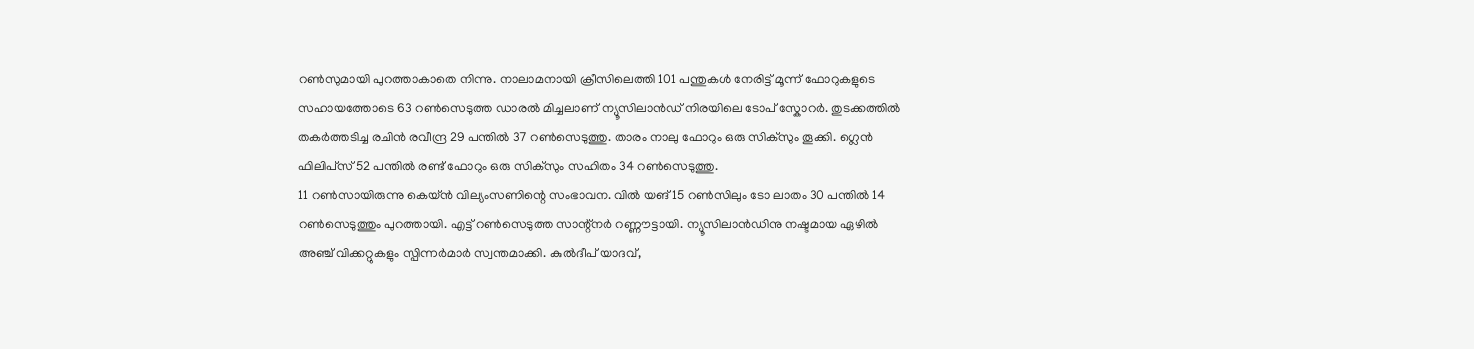റണ്‍സുമായി പുറത്താകാതെ നിന്നു. നാലാമനായി ക്രീസിലെത്തി 101 പന്തുകൾ നേരിട്ട് മൂന്ന് ഫോറുകളുടെ സഹായത്തോടെ 63 റൺസെടുത്ത ഡാരൽ മിച്ചലാണ് ന്യൂസിലാൻഡ് നിരയിലെ ടോപ് സ്കോറർ. തുടക്കത്തില്‍ തകര്‍ത്തടിച്ച രചിന്‍ രവീന്ദ്ര 29 പന്തില്‍ 37 റണ്‍സെടുത്തു. താരം നാലു ഫോറും ഒരു സിക്‌സും തൂക്കി. ഗ്ലെന്‍ ഫിലിപ്‌സ് 52 പന്തില്‍ രണ്ട് ഫോറും ഒരു സിക്‌സും സഹിതം 34 റണ്‍സെടുത്തു.
11 റൺസായിരുന്നു കെയ്ൻ വില്യംസണിന്റെ സംഭാവന. വില്‍ യങ് 15 റണ്‍സിലും ടോ ലാതം 30 പന്തില്‍ 14 റണ്‍സെടുത്തും പുറത്തായി. എട്ട് റണ്‍സെടുത്ത സാന്റ്‌നര്‍ റണ്ണൗട്ടായി. ന്യൂസിലാന്‍ഡിനു നഷ്ടമായ ഏഴില്‍ അഞ്ച് വിക്കറ്റുകളും സ്പിന്നര്‍മാര്‍ സ്വന്തമാക്കി. കുല്‍ദീപ് യാദവ്,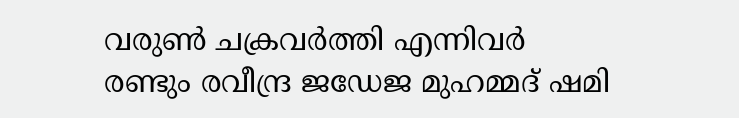വരുണ്‍ ചക്രവര്‍ത്തി എന്നിവര്‍ രണ്ടും രവീന്ദ്ര ജഡേജ മുഹമ്മദ് ഷമി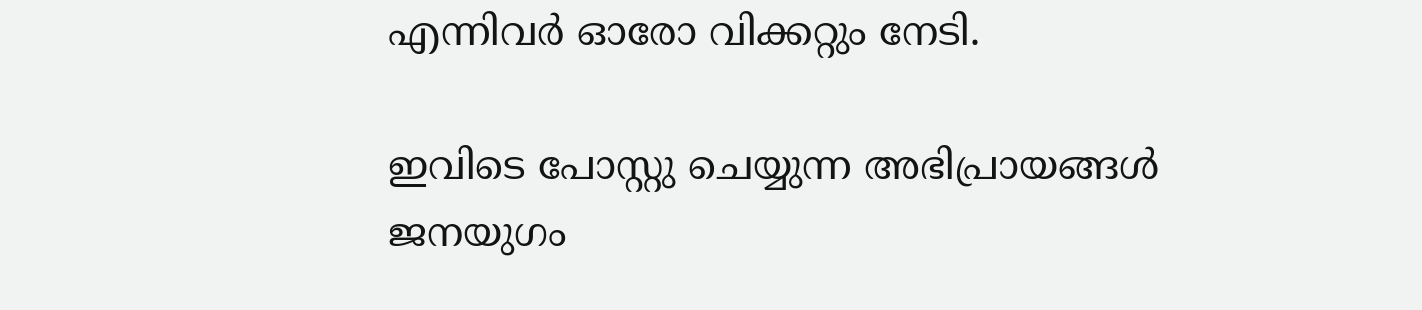എന്നിവര്‍ ഓരോ വിക്കറ്റും നേടി.

ഇവിടെ പോസ്റ്റു ചെയ്യുന്ന അഭിപ്രായങ്ങള്‍ ജനയുഗം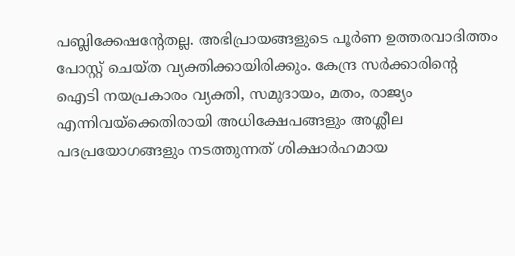പബ്ലിക്കേഷന്റേതല്ല. അഭിപ്രായങ്ങളുടെ പൂര്‍ണ ഉത്തരവാദിത്തം പോസ്റ്റ് ചെയ്ത വ്യക്തിക്കായിരിക്കും. കേന്ദ്ര സര്‍ക്കാരിന്റെ ഐടി നയപ്രകാരം വ്യക്തി, സമുദായം, മതം, രാജ്യം എന്നിവയ്‌ക്കെതിരായി അധിക്ഷേപങ്ങളും അശ്ലീല പദപ്രയോഗങ്ങളും നടത്തുന്നത് ശിക്ഷാര്‍ഹമായ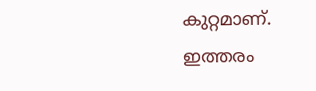കുറ്റമാണ്. ഇത്തരം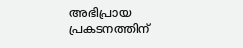അഭിപ്രായ പ്രകടനത്തിന്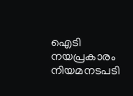ഐടി നയപ്രകാരം നിയമനടപടി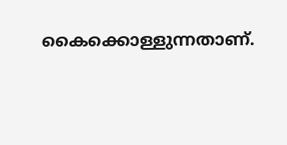കൈക്കൊള്ളുന്നതാണ്.